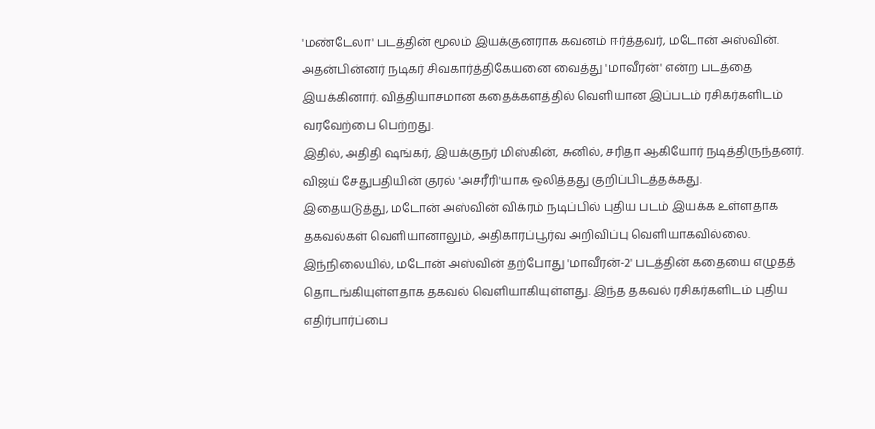'மண்டேலா' படத்தின் மூலம் இயக்குனராக கவனம் ஈர்த்தவர், மடோன் அஸ்வின். அதன்பின்னர் நடிகர் சிவகார்த்திகேயனை வைத்து 'மாவீரன்' என்ற படத்தை இயக்கினார். வித்தியாசமான கதைக்களத்தில் வெளியான இப்படம் ரசிகர்களிடம் வரவேற்பை பெற்றது.
இதில், அதிதி ஷங்கர், இயக்குநர் மிஸ்கின், சுனில், சரிதா ஆகியோர் நடித்திருந்தனர். விஜய் சேதுபதியின் குரல் 'அசரீரி'யாக ஒலித்தது குறிப்பிடத்தக்கது.
இதையடுத்து, மடோன் அஸ்வின் விக்ரம் நடிப்பில் புதிய படம் இயக்க உள்ளதாக தகவல்கள் வெளியானாலும், அதிகாரப்பூர்வ அறிவிப்பு வெளியாகவில்லை.
இந்நிலையில், மடோன் அஸ்வின் தற்போது 'மாவீரன்-2' படத்தின் கதையை எழுதத் தொடங்கியுள்ளதாக தகவல் வெளியாகியுள்ளது. இந்த தகவல் ரசிகர்களிடம் புதிய எதிர்பார்ப்பை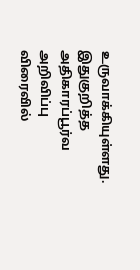உருவாக்கியுள்ளது. இதுகுறித்த அதிகாரப்பூர்வ அறிவிப்பு விரைவில்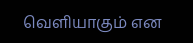வெளியாகும் என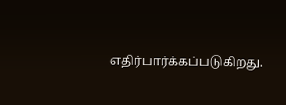எதிர்பார்க்கப்படுகிறது.